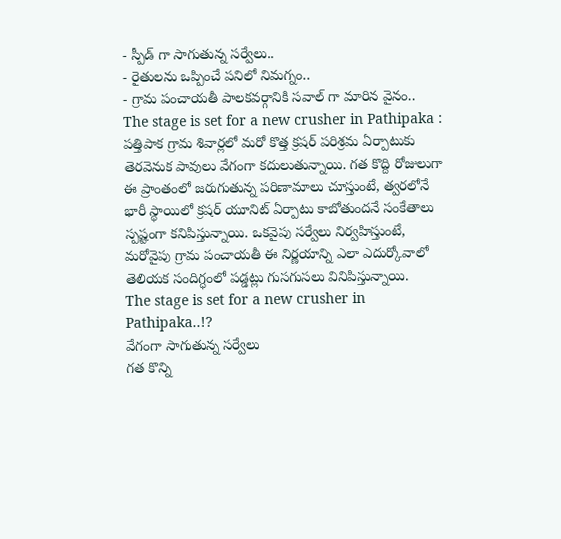- స్పీడ్ గా సాగుతున్న సర్వేలు..
- రైతులను ఒప్పించే పనిలో నిమగ్నం..
- గ్రామ పంచాయతీ పాలకవర్గానికి సవాల్ గా మారిన వైనం..
The stage is set for a new crusher in Pathipaka : పత్తిపాక గ్రామ శివార్లలో మరో కొత్త క్రషర్ పరిశ్రమ ఏర్పాటుకు తెరవెనుక పావులు వేగంగా కదులుతున్నాయి. గత కొద్ది రోజులుగా ఈ ప్రాంతంలో జరుగుతున్న పరిణామాలు చూస్తుంటే, త్వరలోనే భారీ స్థాయిలో క్రషర్ యూనిట్ ఏర్పాటు కాబోతుందనే సంకేతాలు స్పష్టంగా కనిపిస్తున్నాయి. ఒకవైపు సర్వేలు నిర్వహిస్తుంటే, మరోవైపు గ్రామ పంచాయతీ ఈ నిర్ణయాన్ని ఎలా ఎదుర్కోవాలో తెలియక సందిగ్ధంలో పడ్డట్లు గుసగుసలు వినిపిస్తున్నాయి.
The stage is set for a new crusher in Pathipaka..!?
వేగంగా సాగుతున్న సర్వేలు
గత కొన్ని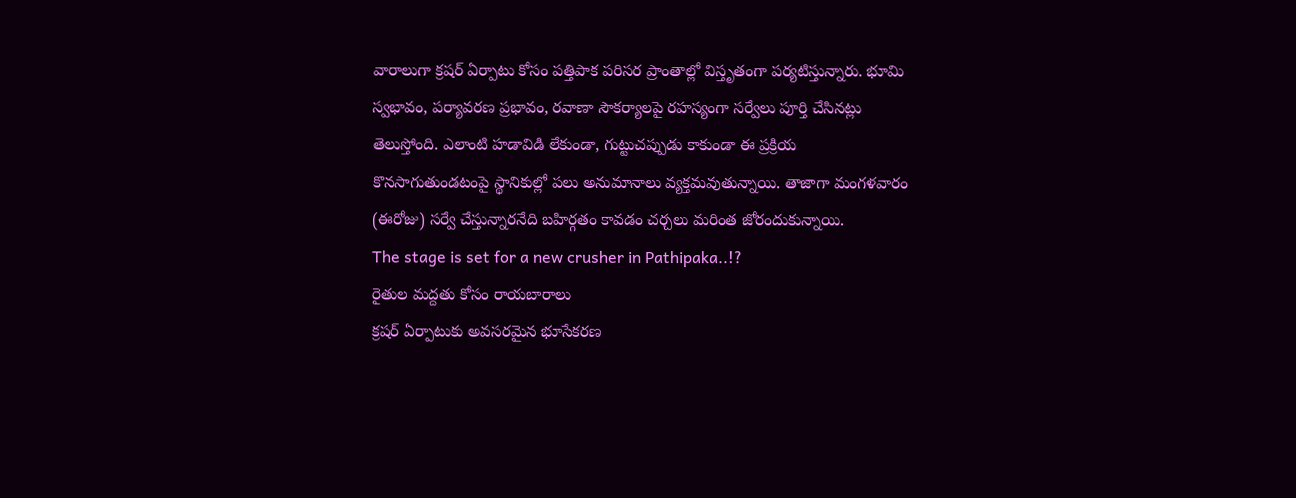వారాలుగా క్రషర్ ఏర్పాటు కోసం పత్తిపాక పరిసర ప్రాంతాల్లో విస్తృతంగా పర్యటిస్తున్నారు. భూమి స్వభావం, పర్యావరణ ప్రభావం, రవాణా సౌకర్యాలపై రహస్యంగా సర్వేలు పూర్తి చేసినట్లు తెలుస్తోంది. ఎలాంటి హడావిడి లేకుండా, గుట్టుచప్పుడు కాకుండా ఈ ప్రక్రియ కొనసాగుతుండటంపై స్థానికుల్లో పలు అనుమానాలు వ్యక్తమవుతున్నాయి. తాజాగా మంగళవారం (ఈరోజు) సర్వే చేస్తున్నారనేది బహిర్గతం కావడం చర్చలు మరింత జోరందుకున్నాయి.
The stage is set for a new crusher in Pathipaka..!?
రైతుల మద్దతు కోసం రాయబారాలు
క్రషర్ ఏర్పాటుకు అవసరమైన భూసేకరణ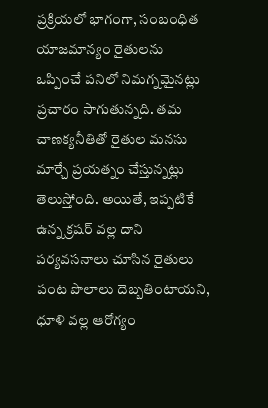ప్రక్రియలో భాగంగా, సంబంధిత యాజమాన్యం రైతులను ఒప్పించే పనిలో నిమగ్నమైనట్లు ప్రచారం సాగుతున్నది. తమ చాణక్యనీతితో రైతుల మనసు మార్చే ప్రయత్నం చేస్తున్నట్లు తెలుస్తోంది. అయితే, ఇప్పటికే ఉన్న క్రషర్ వల్ల దాని పర్యవసనాలు చూసిన రైతులు పంట పొలాలు దెబ్బతింటాయని, ధూళి వల్ల ఆరోగ్యం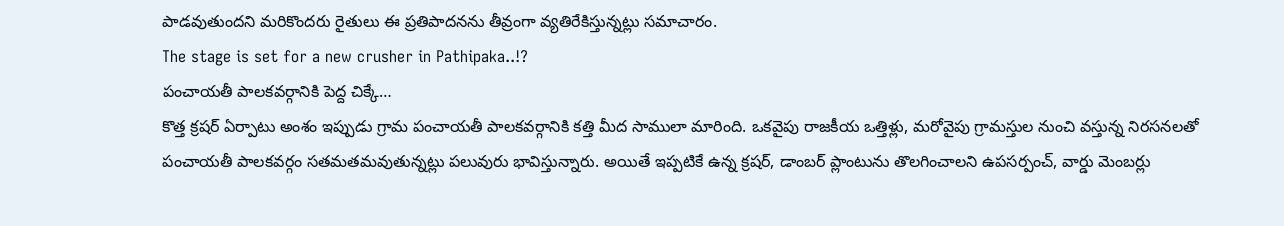పాడవుతుందని మరికొందరు రైతులు ఈ ప్రతిపాదనను తీవ్రంగా వ్యతిరేకిస్తున్నట్లు సమాచారం.
The stage is set for a new crusher in Pathipaka..!?
పంచాయతీ పాలకవర్గానికి పెద్ద చిక్కే…
కొత్త క్రషర్ ఏర్పాటు అంశం ఇప్పుడు గ్రామ పంచాయతీ పాలకవర్గానికి కత్తి మీద సాములా మారింది. ఒకవైపు రాజకీయ ఒత్తిళ్లు, మరోవైపు గ్రామస్తుల నుంచి వస్తున్న నిరసనలతో పంచాయతీ పాలకవర్గం సతమతమవుతున్నట్లు పలువురు భావిస్తున్నారు. అయితే ఇప్పటికే ఉన్న క్రషర్, డాంబర్ ప్లాంటును తొలగించాలని ఉపసర్పంచ్, వార్డు మెంబర్లు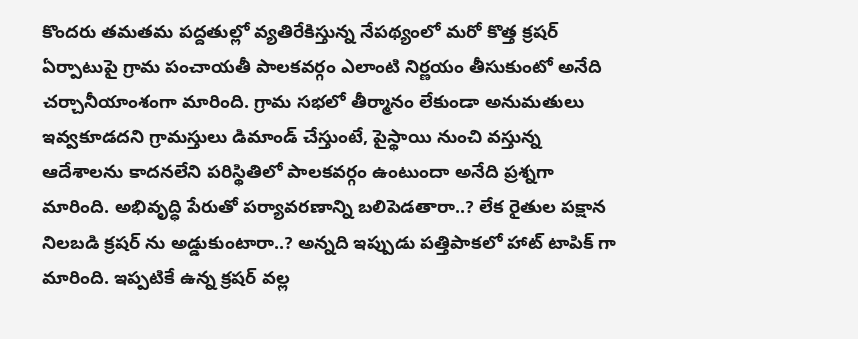కొందరు తమతమ పద్దతుల్లో వ్యతిరేకిస్తున్న నేపథ్యంలో మరో కొత్త క్రషర్ ఏర్పాటుపై గ్రామ పంచాయతీ పాలకవర్గం ఎలాంటి నిర్ణయం తీసుకుంటో అనేది చర్చానీయాంశంగా మారింది. గ్రామ సభలో తీర్మానం లేకుండా అనుమతులు ఇవ్వకూడదని గ్రామస్తులు డిమాండ్ చేస్తుంటే, పైస్థాయి నుంచి వస్తున్న ఆదేశాలను కాదనలేని పరిస్థితిలో పాలకవర్గం ఉంటుందా అనేది ప్రశ్నగా మారింది. అభివృద్ధి పేరుతో పర్యావరణాన్ని బలిపెడతారా..? లేక రైతుల పక్షాన నిలబడి క్రషర్ ను అడ్డుకుంటారా..? అన్నది ఇప్పుడు పత్తిపాకలో హాట్ టాపిక్ గా మారింది. ఇప్పటికే ఉన్న క్రషర్ వల్ల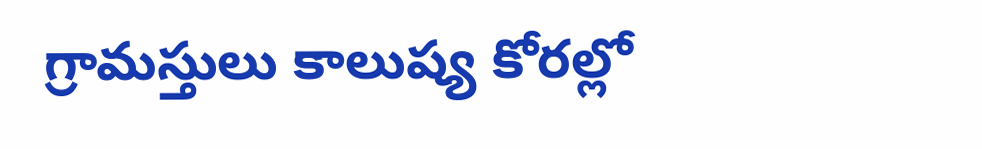గ్రామస్తులు కాలుష్య కోరల్లో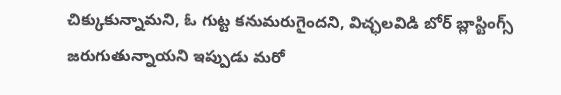చిక్కుకున్నామని, ఓ గుట్ట కనుమరుగైందని, విచ్ఛలవిడి బోర్ బ్లాస్టింగ్స్ జరుగుతున్నాయని ఇప్పుడు మరో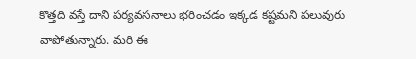కొత్తది వస్తే దాని పర్యవసనాలు భరించడం ఇక్కడ కష్టమని పలువురు వాపోతున్నారు. మరి ఈ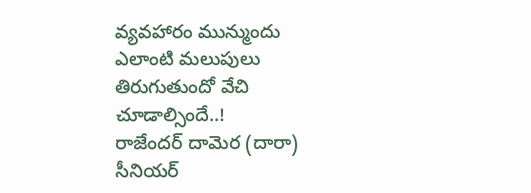వ్యవహారం మున్ముందు ఎలాంటి మలుపులు తిరుగుతుందో వేచి చూడాల్సిందే..!
రాజేందర్ దామెర (దారా)
సీనియర్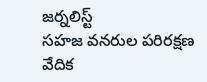జర్నలిస్ట్
సహజ వనరుల పరిరక్షణ వేదిక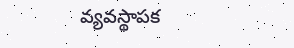వ్యవస్థాపక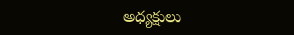అధ్యక్షులు